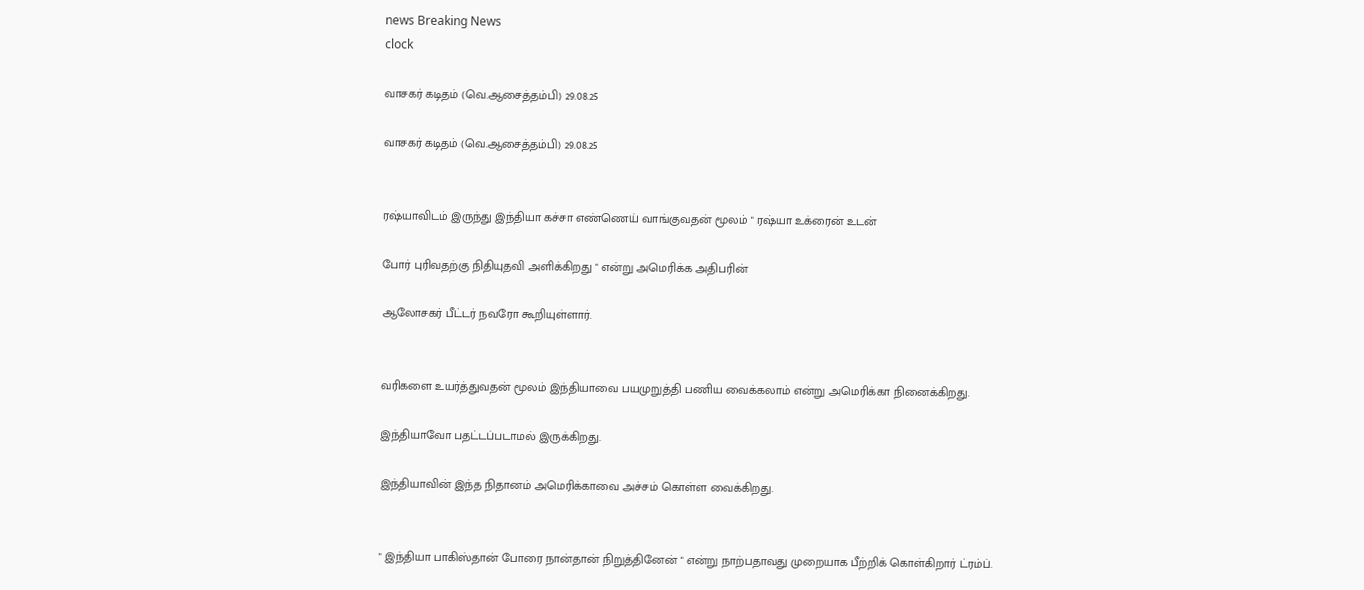news Breaking News
clock

வாசகர் கடிதம் (வெ.ஆசைத்தம்பி) 29.08.25

வாசகர் கடிதம் (வெ.ஆசைத்தம்பி) 29.08.25


ரஷ்யாவிடம் இருந்து இந்தியா கச்சா எண்ணெய் வாங்குவதன் மூலம் " ரஷ்யா உக்ரைன் உடன்

போர் புரிவதற்கு நிதியுதவி அளிக்கிறது " என்று அமெரிக்க அதிபரின்

ஆலோசகர் பீட்டர் நவரோ கூறியுள்ளார்.


வரிகளை உயர்த்துவதன் மூலம் இந்தியாவை பயமுறுத்தி பணிய வைக்கலாம் என்று அமெரிக்கா நினைக்கிறது.

இந்தியாவோ பதட்டப்படாமல் இருக்கிறது.

இந்தியாவின் இந்த நிதானம் அமெரிக்காவை அச்சம் கொள்ள வைக்கிறது.


" இந்தியா பாகிஸ்தான் போரை நான்தான் நிறுத்தினேன் " என்று நாற்பதாவது முறையாக பீற்றிக் கொள்கிறார் ட்ரம்ப்.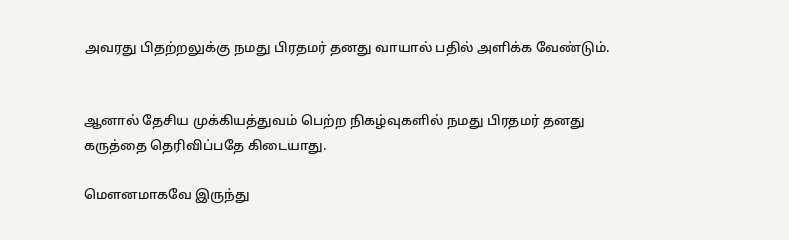அவரது பிதற்றலுக்கு நமது பிரதமர் தனது வாயால் பதில் அளிக்க வேண்டும்.


ஆனால் தேசிய முக்கியத்துவம் பெற்ற நிகழ்வுகளில் நமது பிரதமர் தனது கருத்தை தெரிவிப்பதே கிடையாது.

மௌனமாகவே இருந்து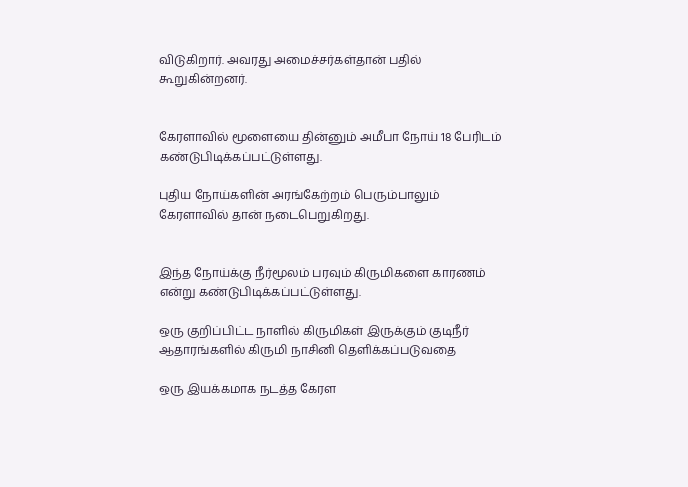விடுகிறார். அவரது அமைச்சர்கள்தான் பதில் கூறுகின்றனர்.


கேரளாவில் மூளையை தின்னும் அமீபா நோய் 18 பேரிடம் கண்டுபிடிக்கப்பட்டுள்ளது.

புதிய நோய்களின் அரங்கேற்றம் பெரும்பாலும் கேரளாவில் தான் நடைபெறுகிறது.


இந்த நோய்க்கு நீர்மூலம் பரவும் கிருமிகளை காரணம் என்று கண்டுபிடிக்கப்பட்டுள்ளது.

ஒரு குறிப்பிட்ட நாளில் கிருமிகள் இருக்கும் குடிநீர் ஆதாரங்களில் கிருமி நாசினி தெளிக்கப்படுவதை

ஒரு இயக்கமாக நடத்த கேரள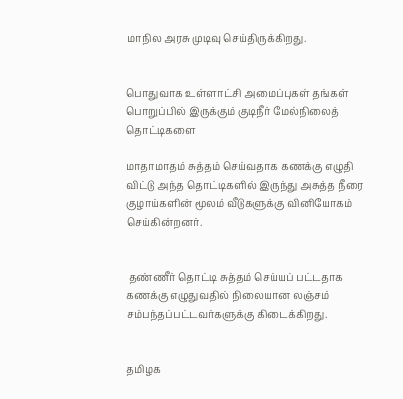மாநில அரசு முடிவு செய்திருக்கிறது.


பொதுவாக உள்ளாட்சி அமைப்புகள் தங்கள் பொறுப்பில் இருக்கும் குடிநீர் மேல்நிலைத் தொட்டிகளை

மாதாமாதம் சுத்தம் செய்வதாக கணக்கு எழுதி விட்டு அந்த தொட்டிகளில் இருந்து அசுத்த நீரை குழாய்களின் மூலம் வீடுகளுக்கு வினியோகம் செய்கின்றனர்.


 தண்ணீர் தொட்டி சுத்தம் செய்யப் பட்டதாக கணக்கு எழுதுவதில் நிலையான லஞ்சம் சம்பந்தப்பட்டவர்களுக்கு கிடைக்கிறது.


தமிழக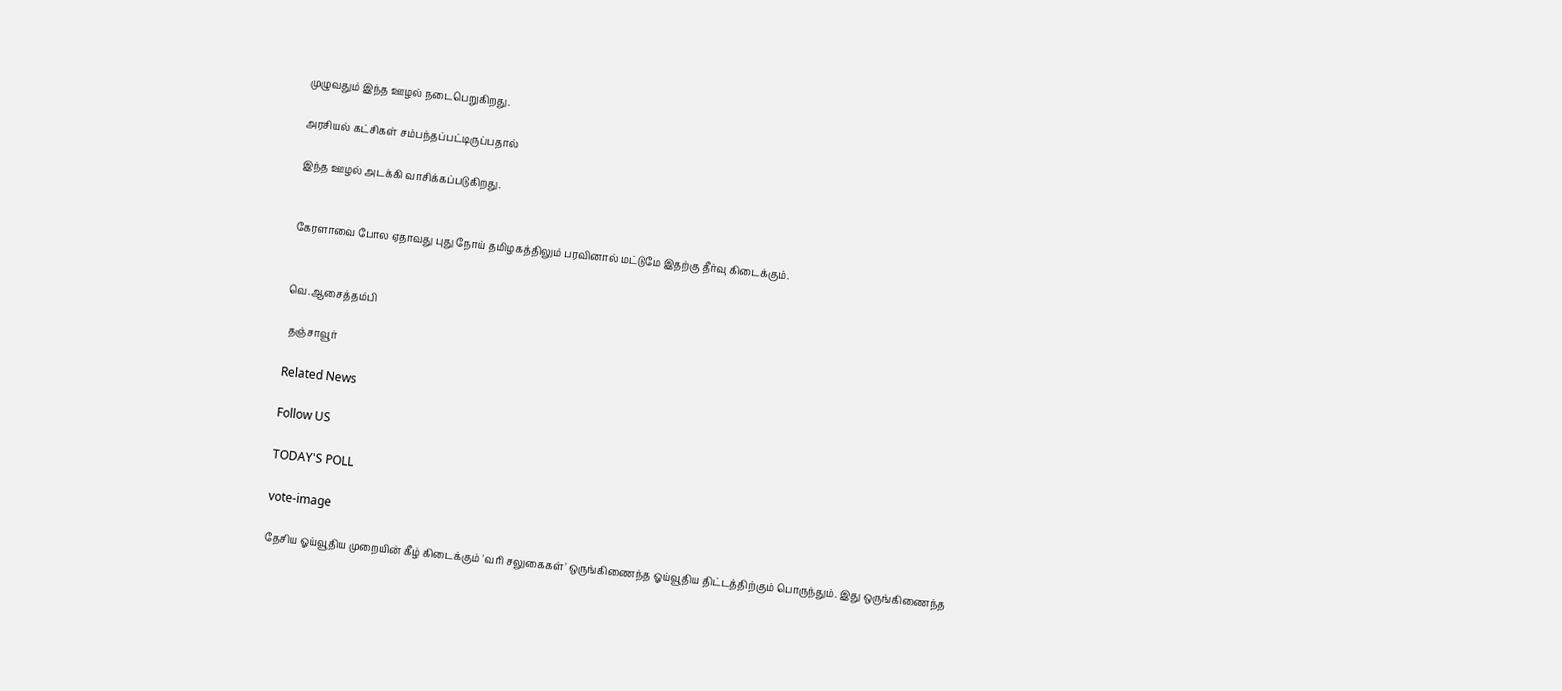முழுவதும் இந்த ஊழல் நடைபெறுகிறது.

அரசியல் கட்சிகள் சம்பந்தப்பட்டிருப்பதால்

இந்த ஊழல் அடக்கி வாசிக்கப்படுகிறது.


கேரளாவை போல ஏதாவது புது நோய் தமிழகத்திலும் பரவினால் மட்டுமே இதற்கு தீர்வு கிடைக்கும்.


வெ.ஆசைத்தம்பி

 தஞ்சாவூர்

Related News

Follow US

TODAY'S POLL

vote-image

தேசிய ஓய்வூதிய முறையின் கீழ் கிடைக்கும் 'வரி சலுகைகள்' ஒருங்கிணைந்த ஓய்வூதிய திட்டத்திற்கும் பொருந்தும். இது ஒருங்கிணைந்த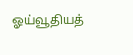ஓய்வூதியத்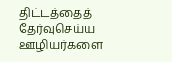திட்டத்தைத் தேர்வுசெய்ய ஊழியர்களை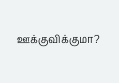ஊக்குவிக்குமா?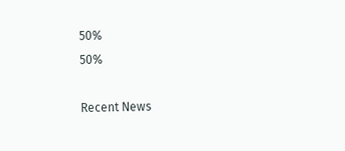50%
50%

Recent News